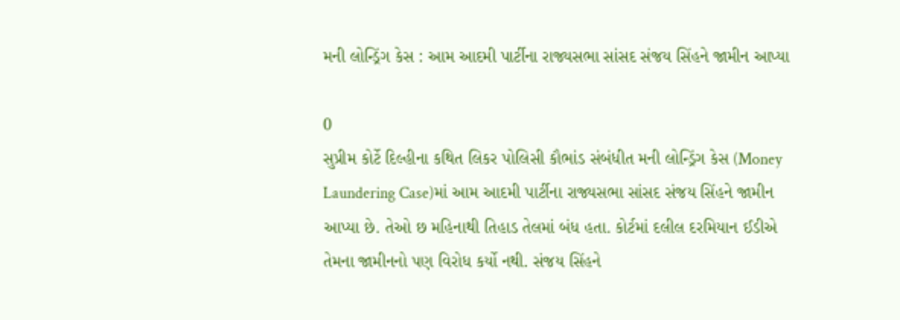મની લોન્ડ્રિંગ કેસ : આમ આદમી પાર્ટીના રાજ્યસભા સાંસદ સંજય સિંહને જામીન આપ્યા

0
સુપ્રીમ કોર્ટે દિલ્હીના કથિત લિકર પોલિસી કૌભાંડ સંબંધીત મની લોન્ડ્રિંગ કેસ (Money Laundering Case)માં આમ આદમી પાર્ટીના રાજ્યસભા સાંસદ સંજય સિંહને જામીન આપ્યા છે. તેઓ છ મહિનાથી તિહાડ તેલમાં બંધ હતા. કોર્ટમાં દલીલ દરમિયાન ઈડીએ તેમના જામીનનો પણ વિરોધ કર્યો નથી. સંજય સિંહને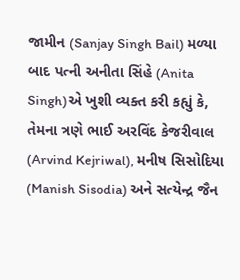જામીન (Sanjay Singh Bail) મળ્યા બાદ પત્ની અનીતા સિંહે (Anita Singh)એ ખુશી વ્યક્ત કરી કહ્યું કે, તેમના ત્રણે ભાઈ અરવિંદ કેજરીવાલ (Arvind Kejriwal), મનીષ સિસોદિયા (Manish Sisodia) અને સત્યેન્દ્ર જૈન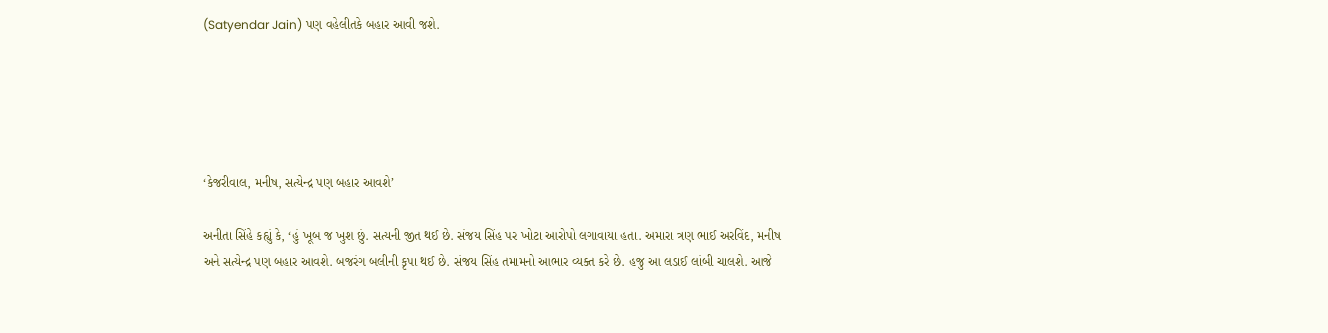(Satyendar Jain) પણ વહેલીતકે બહાર આવી જશે.





‘કેજરીવાલ, મનીષ, સત્યેન્દ્ર પણ બહાર આવશે’

અનીતા સિંહે કહ્યું કે, ‘હું ખૂબ જ ખુશ છું. સત્યની જીત થઈ છે. સંજય સિંહ પર ખોટા આરોપો લગાવાયા હતા. અમારા ત્રણ ભાઈ અરવિંદ, મનીષ અને સત્યેન્દ્ર પણ બહાર આવશે. બજરંગ બલીની કૃપા થઈ છે. સંજય સિંહ તમામનો આભાર વ્યક્ત કરે છે. હજુ આ લડાઈ લાંબી ચાલશે. આજે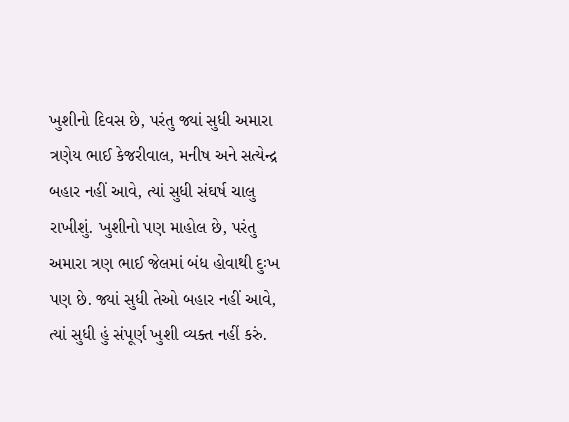ખુશીનો દિવસ છે, પરંતુ જ્યાં સુધી અમારા ત્રણેય ભાઈ કેજરીવાલ, મનીષ અને સત્યેન્દ્ર બહાર નહીં આવે, ત્યાં સુધી સંઘર્ષ ચાલુ રાખીશું. ખુશીનો પણ માહોલ છે, પરંતુ અમારા ત્રણ ભાઈ જેલમાં બંધ હોવાથી દુઃખ પણ છે. જ્યાં સુધી તેઓ બહાર નહીં આવે, ત્યાં સુધી હું સંપૂર્ણ ખુશી વ્યક્ત નહીં કરું.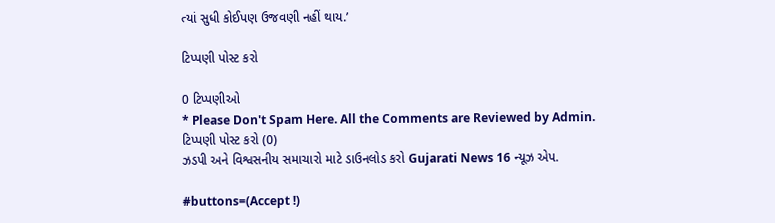ત્યાં સુધી કોઈપણ ઉજવણી નહીં થાય.’

ટિપ્પણી પોસ્ટ કરો

0 ટિપ્પણીઓ
* Please Don't Spam Here. All the Comments are Reviewed by Admin.
ટિપ્પણી પોસ્ટ કરો (0)
ઝડપી અને વિશ્વસનીય સમાચારો માટે ડાઉનલોડ કરો Gujarati News 16 ન્યૂઝ એપ.

#buttons=(Accept !)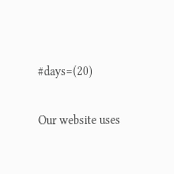#days=(20)

Our website uses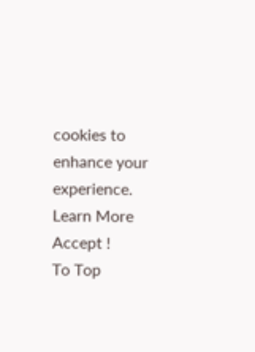cookies to enhance your experience. Learn More
Accept !
To Top